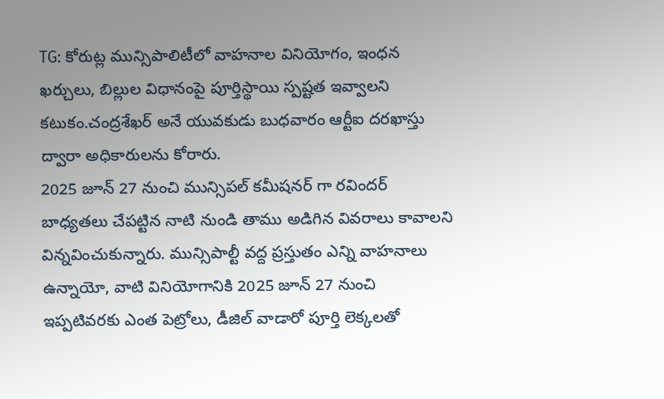TG: కోరుట్ల మున్సిపాలిటీలో వాహనాల వినియోగం, ఇంధన ఖర్చులు, బిల్లుల విధానంపై పూర్తిస్థాయి స్పష్టత ఇవ్వాలని కటుకం.చంద్రశేఖర్ అనే యువకుడు బుధవారం ఆర్టీఐ దరఖాస్తు ద్వారా అధికారులను కోరారు.
2025 జూన్ 27 నుంచి మున్సిపల్ కమీషనర్ గా రవిందర్ బాధ్యతలు చేపట్టిన నాటి నుండి తాము అడిగిన వివరాలు కావాలని విన్నవించుకున్నారు. మున్సిపాల్టీ వద్ద ప్రస్తుతం ఎన్ని వాహనాలు ఉన్నాయో, వాటి వినియోగానికి 2025 జూన్ 27 నుంచి ఇప్పటివరకు ఎంత పెట్రోలు, డీజిల్ వాడారో పూర్తి లెక్కలతో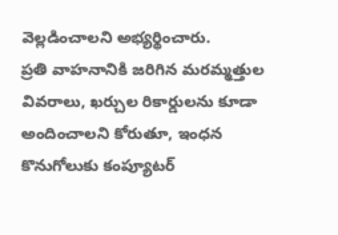వెల్లడించాలని అభ్యర్థించారు.
ప్రతి వాహనానికి జరిగిన మరమ్మత్తుల వివరాలు, ఖర్చుల రికార్డులను కూడా అందించాలని కోరుతూ, ఇంధన కొనుగోలుకు కంప్యూటర్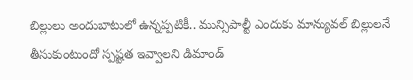బిల్లులు అందుబాటులో ఉన్నప్పటికీ.. మున్సిపాల్టీ ఎందుకు మాన్యువల్ బిల్లులనే తీసుకుంటుందో స్పష్టత ఇవ్వాలని డిమాండ్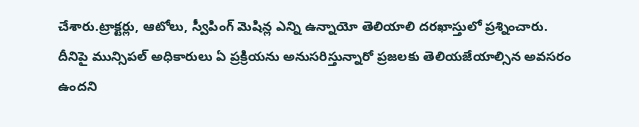చేశారు.ట్రాక్టర్లు, ఆటోలు, స్వీపింగ్ మెషిన్ల ఎన్ని ఉన్నాయో తెలియాలి దరఖాస్తులో ప్రశ్నించారు. దీనిపై మున్సిపల్ అధికారులు ఏ ప్రక్రియను అనుసరిస్తున్నారో ప్రజలకు తెలియజేయాల్సిన అవసరం ఉందని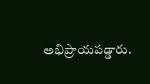అభిప్రాయపడ్డారు.